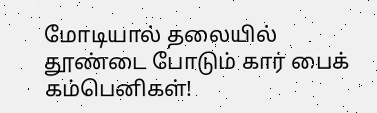மோடியால் தலையில் தூண்டை போடும் கார் பைக் கம்பெனிகள்!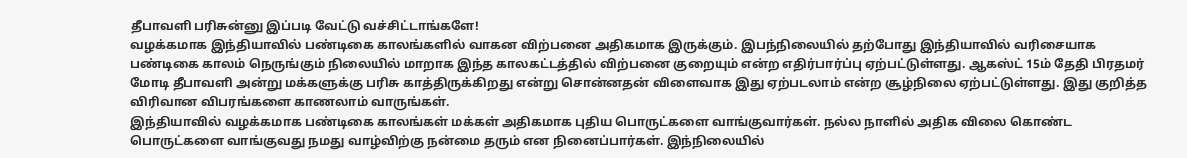தீபாவளி பரிசுன்னு இப்படி வேட்டு வச்சிட்டாங்களே!
வழக்கமாக இந்தியாவில் பண்டிகை காலங்களில் வாகன விற்பனை அதிகமாக இருக்கும். இபந்நிலையில் தற்போது இந்தியாவில் வரிசையாக பண்டிகை காலம் நெருங்கும் நிலையில் மாறாக இந்த காலகட்டத்தில் விற்பனை குறையும் என்ற எதிர்பார்ப்பு ஏற்பட்டுள்ளது. ஆகஸ்ட் 15ம் தேதி பிரதமர் மோடி தீபாவளி அன்று மக்களுக்கு பரிசு காத்திருக்கிறது என்று சொன்னதன் விளைவாக இது ஏற்படலாம் என்ற சூழ்நிலை ஏற்பட்டுள்ளது. இது குறித்த விரிவான விபரங்களை காணலாம் வாருங்கள்.
இந்தியாவில் வழக்கமாக பண்டிகை காலங்கள் மக்கள் அதிகமாக புதிய பொருட்களை வாங்குவார்கள். நல்ல நாளில் அதிக விலை கொண்ட பொருட்களை வாங்குவது நமது வாழ்விற்கு நன்மை தரும் என நினைப்பார்கள். இந்நிலையில்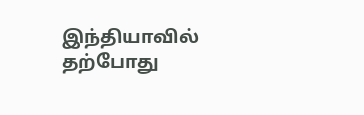இந்தியாவில் தற்போது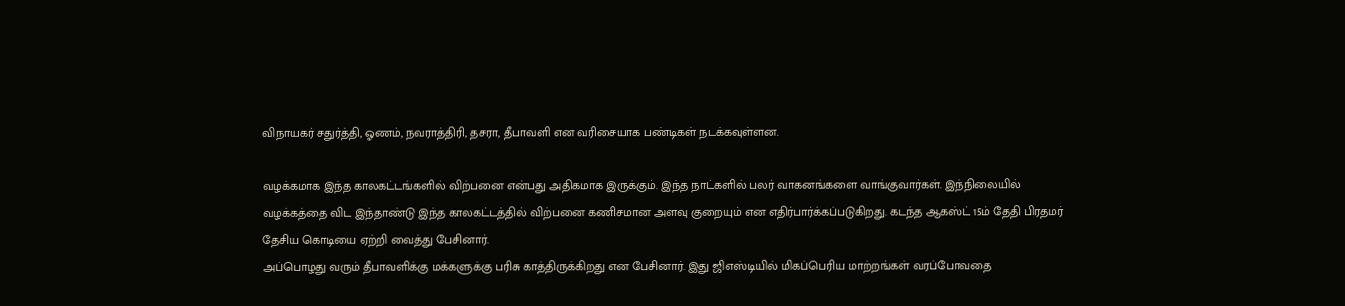விநாயகர் சதுர்த்தி, ஓணம், நவராத்திரி, தசரா, தீபாவளி என வரிசையாக பண்டிகள் நடக்கவுள்ளன.

வழக்கமாக இந்த காலகட்டங்களில் விற்பனை என்பது அதிகமாக இருக்கும். இந்த நாட்களில் பலர் வாகனங்களை வாங்குவார்கள். இந்நிலையில் வழக்கத்தை விட இந்தாண்டு இந்த காலகட்டத்தில் விற்பனை கணிசமான அளவு குறையும் என எதிர்பார்க்கப்படுகிறது. கடந்த ஆகஸ்ட் 15ம் தேதி பிரதமர் தேசிய கொடியை ஏற்றி வைத்து பேசினார்.
அப்பொழது வரும் தீபாவளிக்கு மக்களுக்கு பரிசு காத்திருக்கிறது என பேசினார். இது ஜிஎஸ்டியில் மிகப்பெரிய மாற்றங்கள் வரப்போவதை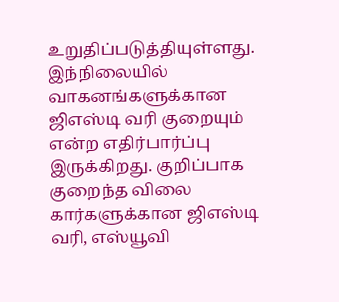உறுதிப்படுத்தியுள்ளது. இந்நிலையில் வாகனங்களுக்கான ஜிஎஸ்டி வரி குறையும் என்ற எதிர்பார்ப்பு இருக்கிறது. குறிப்பாக குறைந்த விலை கார்களுக்கான ஜிஎஸ்டி வரி, எஸ்யூவி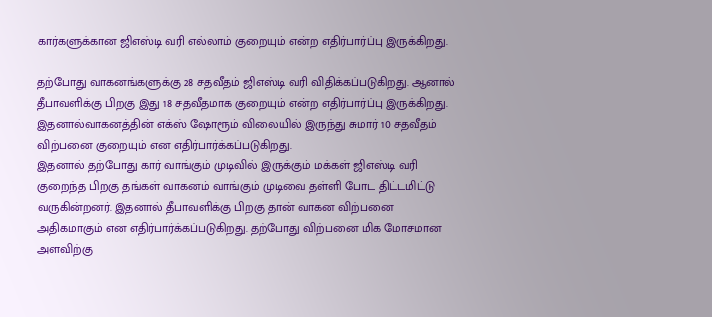கார்களுக்கான ஜிஎஸ்டி வரி எல்லாம் குறையும் என்ற எதிர்பார்ப்பு இருக்கிறது.

தற்போது வாகனங்களுக்கு 28 சதவீதம் ஜிஎஸ்டி வரி விதிக்கப்படுகிறது. ஆனால் தீபாவளிக்கு பிறகு இது 18 சதவீதமாக குறையும் என்ற எதிர்பார்ப்பு இருக்கிறது. இதனால்வாகனத்தின் எக்ஸ் ஷோரூம் விலையில் இருந்து சுமார் 10 சதவீதம் விற்பனை குறையும் என எதிர்பார்க்கப்படுகிறது.
இதனால் தற்போது கார் வாங்கும் முடிவில் இருக்கும் மக்கள் ஜிஎஸ்டி வரி குறைந்த பிறகு தங்கள் வாகனம் வாங்கும் முடிவை தள்ளி போட திட்டமிட்டு வருகின்றனர். இதனால் தீபாவளிக்கு பிறகு தான் வாகன விற்பனை அதிகமாகும் என எதிர்பார்க்கப்படுகிறது. தற்போது விற்பனை மிக மோசமான அளவிற்கு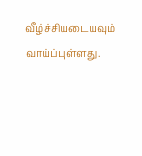வீழ்ச்சியடையவும் வாய்ப்புள்ளது.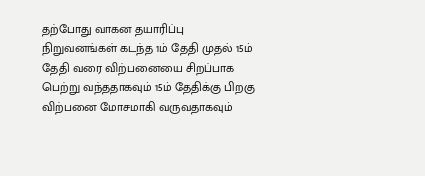தற்போது வாகன தயாரிப்பு நிறுவனங்கள் கடந்த 1ம் தேதி முதல் 15ம் தேதி வரை விற்பனையை சிறப்பாக பெற்று வந்ததாகவும் 15ம் தேதிக்கு பிறகு விற்பனை மோசமாகி வருவதாகவும்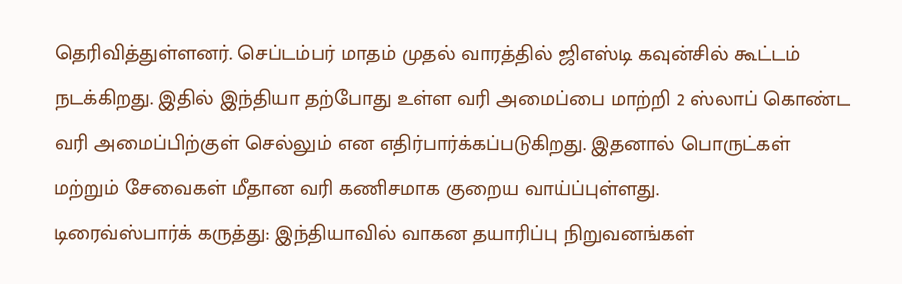தெரிவித்துள்ளனர். செப்டம்பர் மாதம் முதல் வாரத்தில் ஜிஎஸ்டி கவுன்சில் கூட்டம் நடக்கிறது. இதில் இந்தியா தற்போது உள்ள வரி அமைப்பை மாற்றி 2 ஸ்லாப் கொண்ட வரி அமைப்பிற்குள் செல்லும் என எதிர்பார்க்கப்படுகிறது. இதனால் பொருட்கள் மற்றும் சேவைகள் மீதான வரி கணிசமாக குறைய வாய்ப்புள்ளது.
டிரைவ்ஸ்பார்க் கருத்து: இந்தியாவில் வாகன தயாரிப்பு நிறுவனங்கள்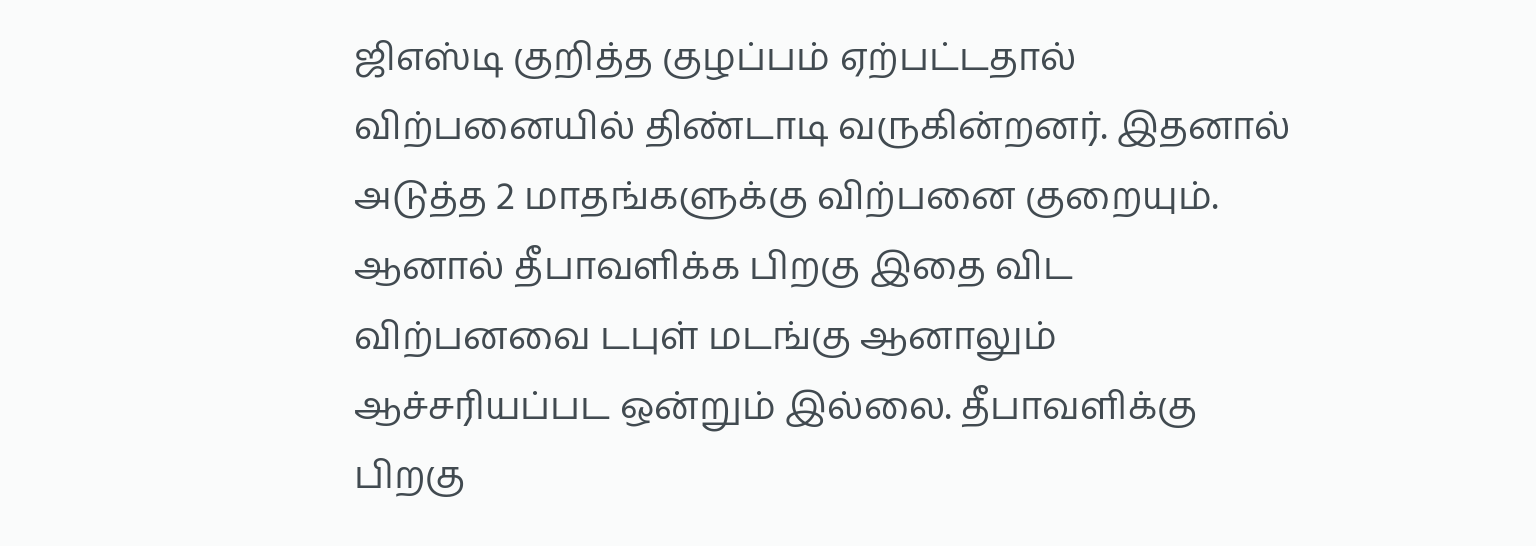ஜிஎஸ்டி குறித்த குழப்பம் ஏற்பட்டதால் விற்பனையில் திண்டாடி வருகின்றனர். இதனால் அடுத்த 2 மாதங்களுக்கு விற்பனை குறையும். ஆனால் தீபாவளிக்க பிறகு இதை விட விற்பனவை டபுள் மடங்கு ஆனாலும் ஆச்சரியப்பட ஒன்றும் இல்லை. தீபாவளிக்கு பிறகு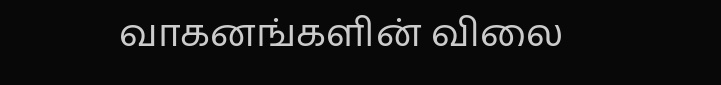வாகனங்களின் விலை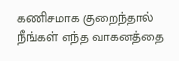கணிசமாக குறைந்தால் நீங்கள் எந்த வாகனத்தை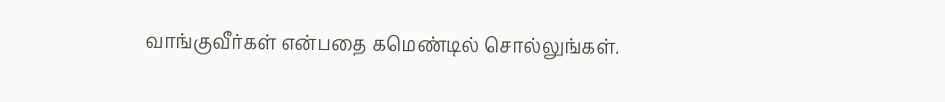வாங்குவீர்கள் என்பதை கமெண்டில் சொல்லுங்கள்.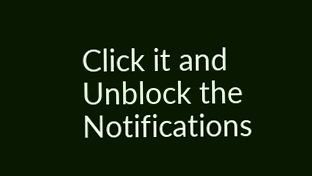Click it and Unblock the Notifications